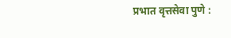प्रभात वृत्तसेवा पुणे :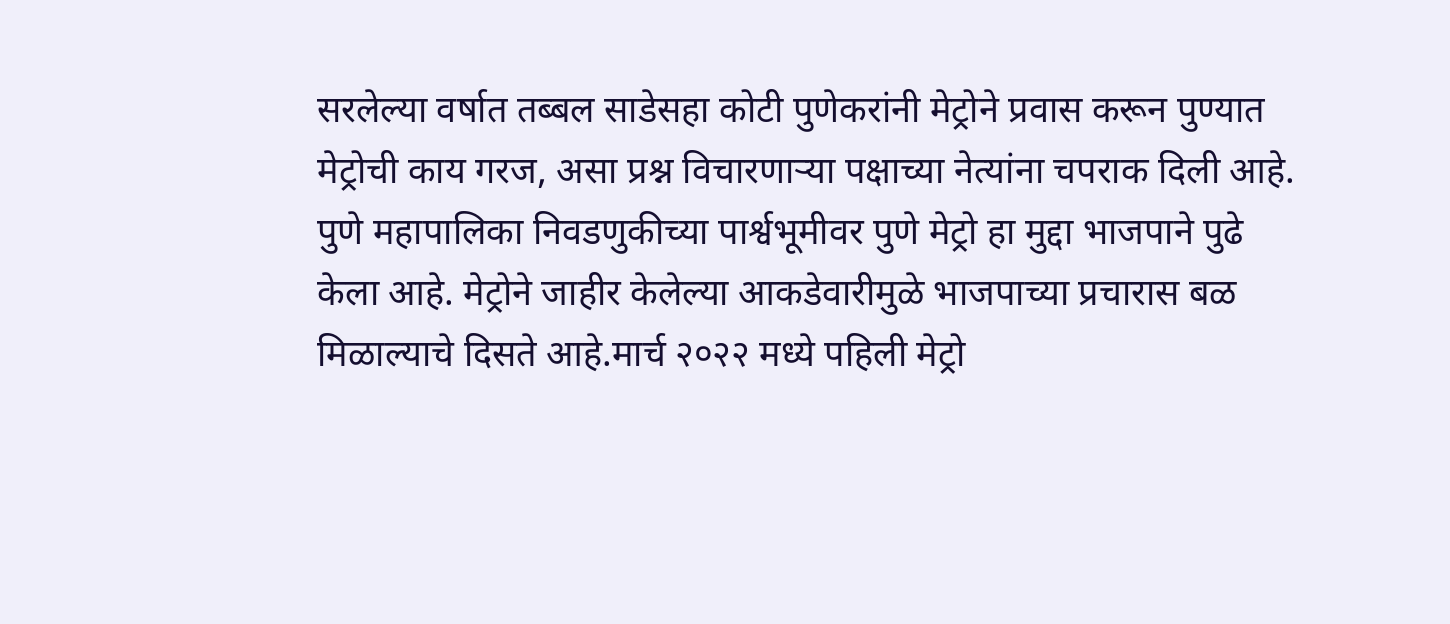सरलेल्या वर्षात तब्बल साडेसहा कोटी पुणेकरांनी मेट्रोने प्रवास करून पुण्यात मेट्रोची काय गरज, असा प्रश्न विचारणाऱ्या पक्षाच्या नेत्यांना चपराक दिली आहे. पुणे महापालिका निवडणुकीच्या पार्श्वभूमीवर पुणे मेट्रो हा मुद्दा भाजपाने पुढे केला आहे. मेट्रोने जाहीर केलेल्या आकडेवारीमुळे भाजपाच्या प्रचारास बळ मिळाल्याचे दिसते आहे.मार्च २०२२ मध्ये पहिली मेट्रो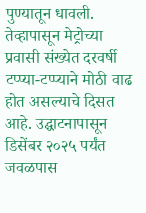पुण्यातून धावली. तेव्हापासून मेट्रोच्या प्रवासी संख्येत दरवर्षी टप्प्या-टप्प्याने मोठी वाढ होत असल्याचे दिसत आहे. उद्घाटनापासून डिसेंबर २०२५ पर्यंत जवळपास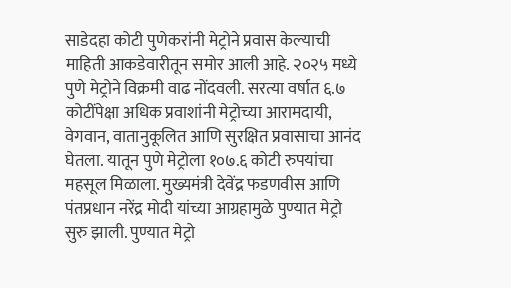साडेदहा कोटी पुणेकरांनी मेट्रोने प्रवास केल्याची माहिती आकडेवारीतून समोर आली आहे. २०२५ मध्ये पुणे मेट्रोने विक्रमी वाढ नोंदवली. सरत्या वर्षात ६.७ कोटींपेक्षा अधिक प्रवाशांनी मेट्रोच्या आरामदायी, वेगवान, वातानुकूलित आणि सुरक्षित प्रवासाचा आनंद घेतला. यातून पुणे मेट्रोला १०७.६ कोटी रुपयांचा महसूल मिळाला. मुख्यमंत्री देवेंद्र फडणवीस आणि पंतप्रधान नरेंद्र मोदी यांच्या आग्रहामुळे पुण्यात मेट्रो सुरु झाली. पुण्यात मेट्रो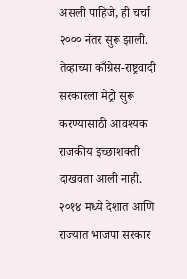असली पाहिजे, ही चर्चा २००० नंतर सुरू झाली. तेव्हाच्या काँग्रेस-राष्ट्रवादी सरकारला मेट्रो सुरू करण्यासाठी आवश्यक राजकीय इच्छाशक्ती दाखवता आली नाही. २०१४ मध्ये देशात आणि राज्यात भाजपा सरकार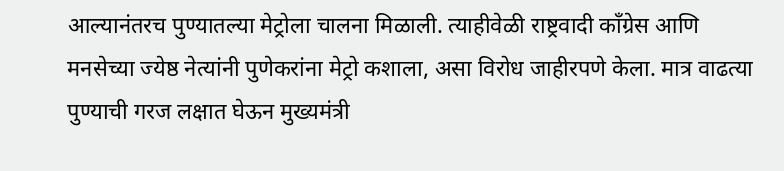आल्यानंतरच पुण्यातल्या मेट्रोला चालना मिळाली. त्याहीवेळी राष्ट्रवादी काँग्रेस आणि मनसेच्या ज्येष्ठ नेत्यांनी पुणेकरांना मेट्रो कशाला, असा विरोध जाहीरपणे केला. मात्र वाढत्या पुण्याची गरज लक्षात घेऊन मुख्यमंत्री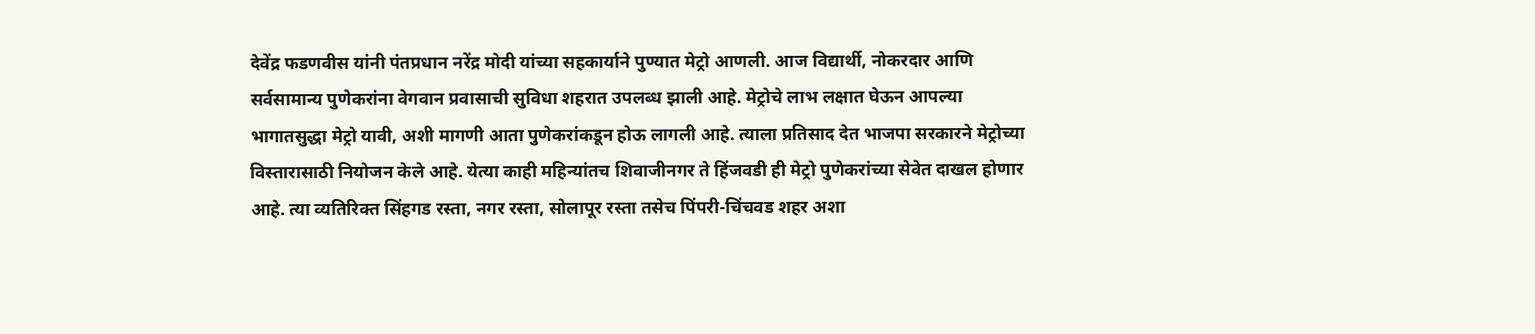देवेंद्र फडणवीस यांनी पंतप्रधान नरेंद्र मोदी यांच्या सहकार्याने पुण्यात मेट्रो आणली. आज विद्यार्थी, नोकरदार आणि सर्वसामान्य पुणेकरांना वेगवान प्रवासाची सुविधा शहरात उपलब्ध झाली आहे. मेट्रोचे लाभ लक्षात घेऊन आपल्या भागातसुद्धा मेट्रो यावी, अशी मागणी आता पुणेकरांकडून होऊ लागली आहे. त्याला प्रतिसाद देत भाजपा सरकारने मेट्रोच्या विस्तारासाठी नियोजन केले आहे. येत्या काही महिन्यांतच शिवाजीनगर ते हिंजवडी ही मेट्रो पुणेकरांच्या सेवेत दाखल होणार आहे. त्या व्यतिरिक्त सिंहगड रस्ता, नगर रस्ता, सोलापूर रस्ता तसेच पिंपरी-चिंचवड शहर अशा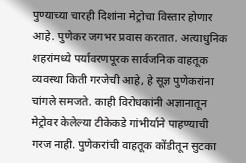पुण्याच्या चारही दिशांना मेट्रोचा विस्तार होणार आहे. पुणेकर जगभर प्रवास करतात. अत्याधुनिक शहरांमध्ये पर्यावरणपूरक सार्वजनिक वाहतूक व्यवस्था किती गरजेची आहे, हे सूज्ञ पुणेकरांना चांगले समजते. काही विरोधकांनी अज्ञानातून मेट्रोवर केलेल्या टीकेकडे गांभीर्याने पाहण्याची गरज नाही. पुणेकरांची वाहतूक कोंडीतून सुटका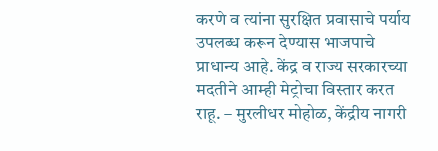करणे व त्यांना सुरक्षित प्रवासाचे पर्याय उपलब्ध करून देण्यास भाजपाचे प्राधान्य आहे. केंद्र व राज्य सरकारच्या मदतीने आम्ही मेट्रोचा विस्तार करत राहू. – मुरलीधर मोहोळ, केंद्रीय नागरी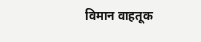विमान वाहतूक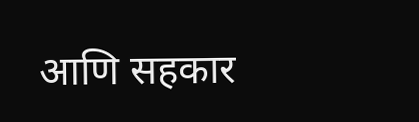आणि सहकार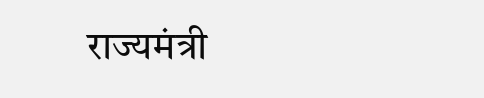राज्यमंत्री